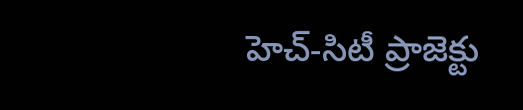హెచ్-సిటీ ప్రాజెక్టు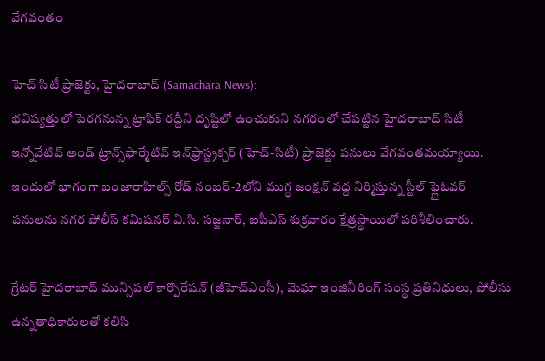వేగవంతం

హెచ్ సిటీ ప్రాజెక్టు, హైదరాబాద్ (Samachara News):
భవిష్యత్తులో పెరగనున్న ట్రాఫిక్ రద్దీని దృష్టిలో ఉంచుకుని నగరంలో చేపట్టిన హైదరాబాద్ సిటీ ఇన్నోవేటివ్ అండ్ ట్రాన్స్‌ఫార్మేటివ్ ఇన్‌ఫ్రాస్ట్రక్చర్ (హెచ్-సిటీ) ప్రాజెక్టు పనులు వేగవంతమయ్యాయి. ఇందులో భాగంగా బంజారాహిల్స్ రోడ్ నంబర్-2లోని ముగ్ధ జంక్షన్ వద్ద నిర్మిస్తున్న స్టీల్ ఫ్లైఓవర్ పనులను నగర పోలీస్ కమిషనర్ వి.సి. సజ్జనార్, ఐపీఎస్ శుక్రవారం క్షేత్రస్థాయిలో పరిశీలించారు.

గ్రేటర్ హైదరాబాద్ మున్సిపల్ కార్పొరేషన్ (జీహెచ్ఎంసీ), మెఘా ఇంజినీరింగ్ సంస్థ ప్రతినిధులు, పోలీసు ఉన్నతాధికారులతో కలిసి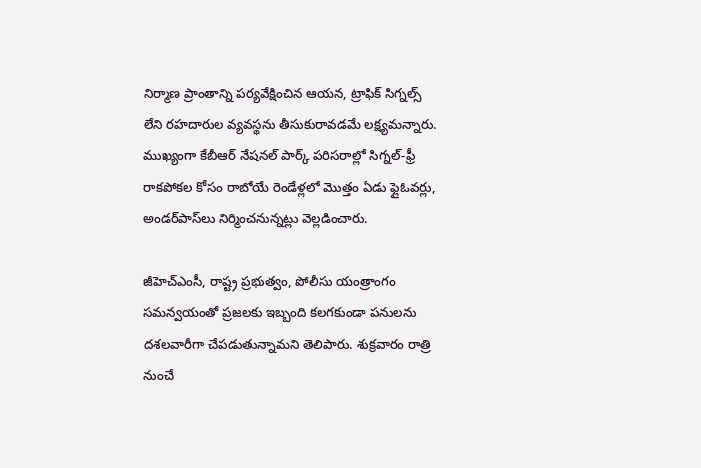నిర్మాణ ప్రాంతాన్ని పర్యవేక్షించిన ఆయన, ట్రాఫిక్ సిగ్నల్స్ లేని రహదారుల వ్యవస్థను తీసుకురావడమే లక్ష్యమన్నారు. ముఖ్యంగా కేబీఆర్ నేషనల్ పార్క్ పరిసరాల్లో సిగ్నల్-ఫ్రీ రాకపోకల కోసం రాబోయే రెండేళ్లలో మొత్తం ఏడు ఫ్లైఓవర్లు, అండర్‌పాస్‌లు నిర్మించనున్నట్లు వెల్లడించారు.

జీహెచ్ఎంసీ, రాష్ట్ర ప్రభుత్వం, పోలీసు యంత్రాంగం సమన్వయంతో ప్రజలకు ఇబ్బంది కలగకుండా పనులను దశలవారీగా చేపడుతున్నామని తెలిపారు. శుక్రవారం రాత్రి నుంచే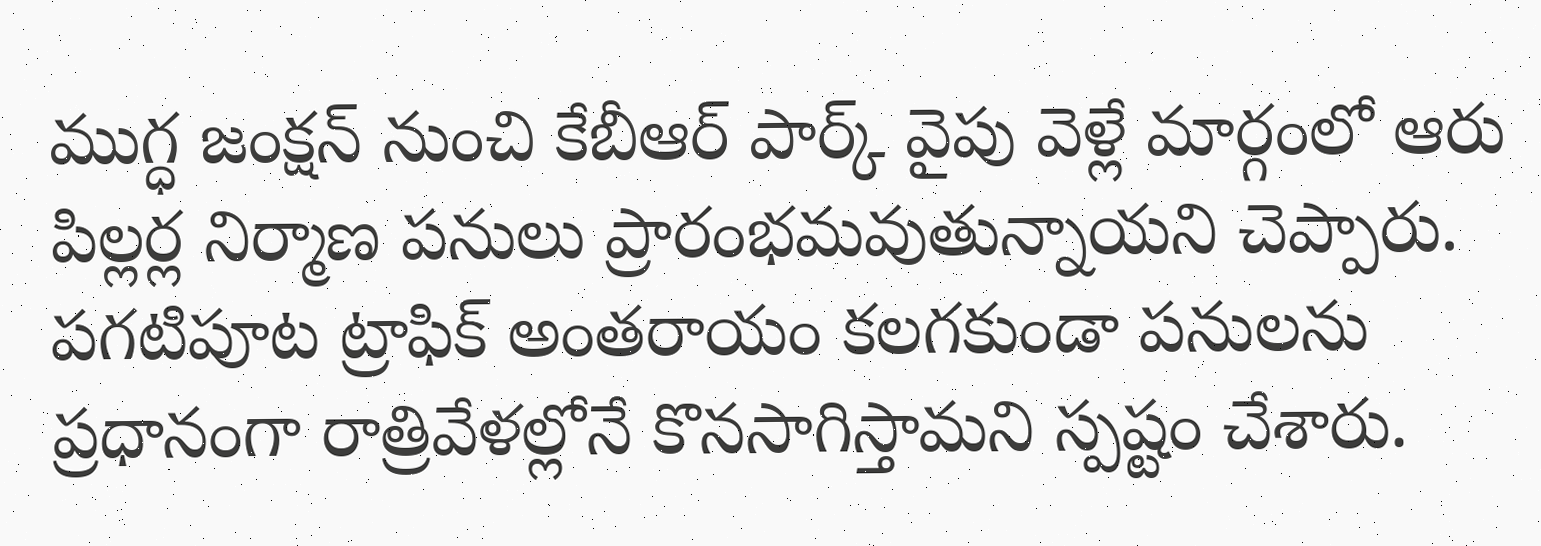ముగ్ధ జంక్షన్ నుంచి కేబీఆర్ పార్క్ వైపు వెళ్లే మార్గంలో ఆరు పిల్లర్ల నిర్మాణ పనులు ప్రారంభమవుతున్నాయని చెప్పారు. పగటిపూట ట్రాఫిక్ అంతరాయం కలగకుండా పనులను ప్రధానంగా రాత్రివేళల్లోనే కొనసాగిస్తామని స్పష్టం చేశారు.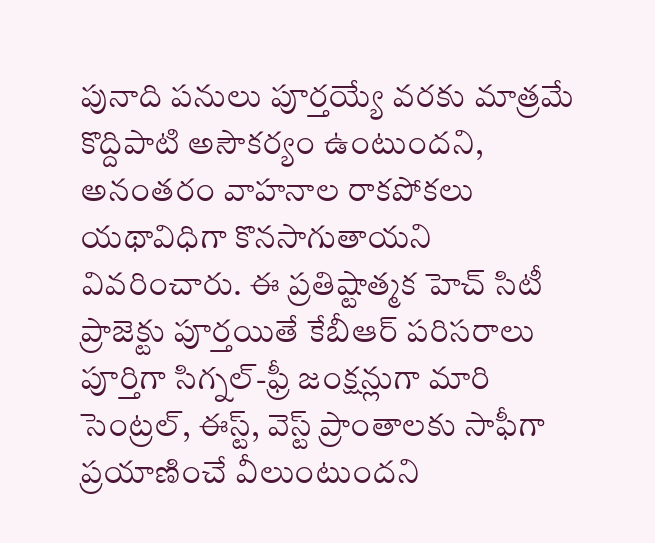పునాది పనులు పూర్తయ్యే వరకు మాత్రమే కొద్దిపాటి అసౌకర్యం ఉంటుందని, అనంతరం వాహనాల రాకపోకలు యథావిధిగా కొనసాగుతాయని వివరించారు. ఈ ప్రతిష్టాత్మక హెచ్ సిటీ ప్రాజెక్టు పూర్తయితే కేబీఆర్ పరిసరాలు పూర్తిగా సిగ్నల్-ఫ్రీ జంక్షన్లుగా మారి సెంట్రల్, ఈస్ట్, వెస్ట్ ప్రాంతాలకు సాఫీగా ప్రయాణించే వీలుంటుందని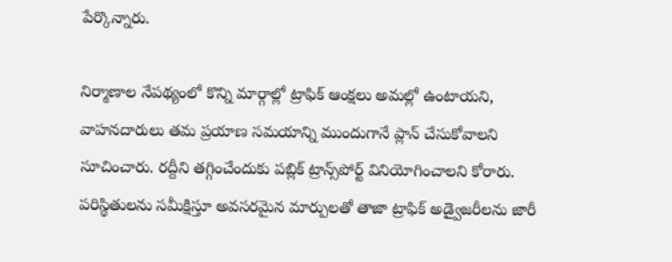పేర్కొన్నారు.

నిర్మాణాల నేపథ్యంలో కొన్ని మార్గాల్లో ట్రాఫిక్ ఆంక్షలు అమల్లో ఉంటాయని, వాహనదారులు తమ ప్రయాణ సమయాన్ని ముందుగానే ప్లాన్ చేసుకోవాలని సూచించారు. రద్దీని తగ్గించేందుకు పబ్లిక్ ట్రాన్స్‌పోర్ట్ వినియోగించాలని కోరారు. పరిస్థితులను సమీక్షిస్తూ అవసరమైన మార్పులతో తాజా ట్రాఫిక్ అడ్వైజరీలను జారీ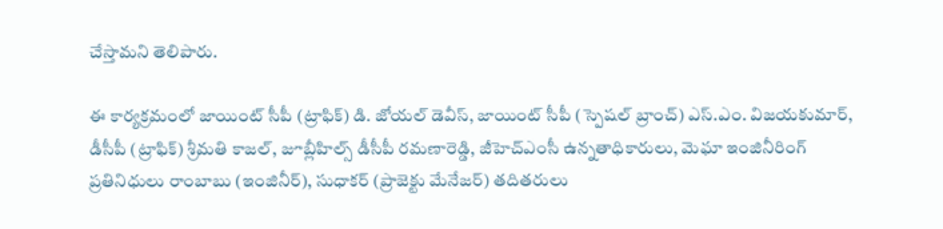చేస్తామని తెలిపారు.

ఈ కార్యక్రమంలో జాయింట్ సీపీ (ట్రాఫిక్) డి. జోయల్ డెవీస్, జాయింట్ సీపీ (స్పెషల్ బ్రాంచ్) ఎస్‌.ఎం. విజయకుమార్, డీసీపీ (ట్రాఫిక్) శ్రీమతి కాజల్, జూబ్లీహిల్స్ డీసీపీ రమణారెడ్డి, జీహెచ్ఎంసీ ఉన్నతాధికారులు, మెఘా ఇంజినీరింగ్ ప్రతినిధులు రాంబాబు (ఇంజినీర్), సుధాకర్ (ప్రాజెక్టు మేనేజర్) తదితరులు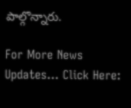పాల్గొన్నారు.

For More News Updates… Click Here: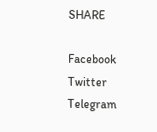SHARE

Facebook
Twitter
Telegram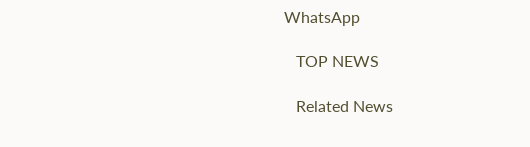WhatsApp

   TOP NEWS

   Related News